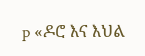p «ዶሮ እና እህል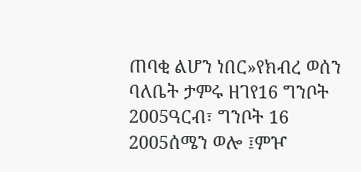ጠባቂ ልሆን ነበር»የክብረ ወሰን ባለቤት ታምሩ ዘገየ16 ግንቦት 2005ዓርብ፣ ግንቦት 16 2005ሰሜን ወሎ ፤ምዦ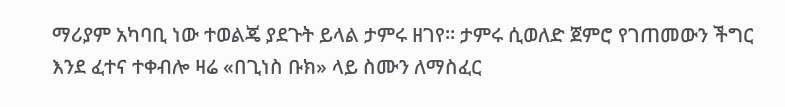ማሪያም አካባቢ ነው ተወልጄ ያደጉት ይላል ታምሩ ዘገየ። ታምሩ ሲወለድ ጀምሮ የገጠመውን ችግር እንደ ፈተና ተቀብሎ ዛሬ «በጊነስ ቡክ» ላይ ስሙን ለማስፈር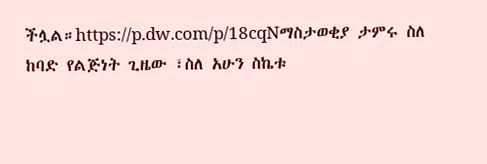ችሏል።https://p.dw.com/p/18cqNማስታወቂያ ታምሩ ስለ ከባድ የልጅነት ጊዜው ፣ስለ አሁን ስኬቱ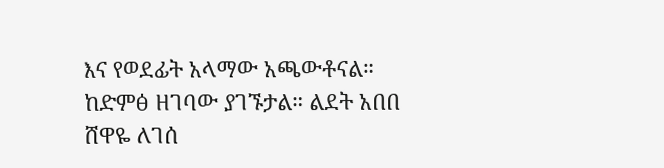እና የወደፊት አላማው አጫውቶናል። ከድምፅ ዘገባው ያገኙታል። ልደት አበበ ሸዋዬ ለገሰ